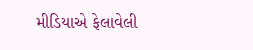મીડિયાએ ફેલાવેલી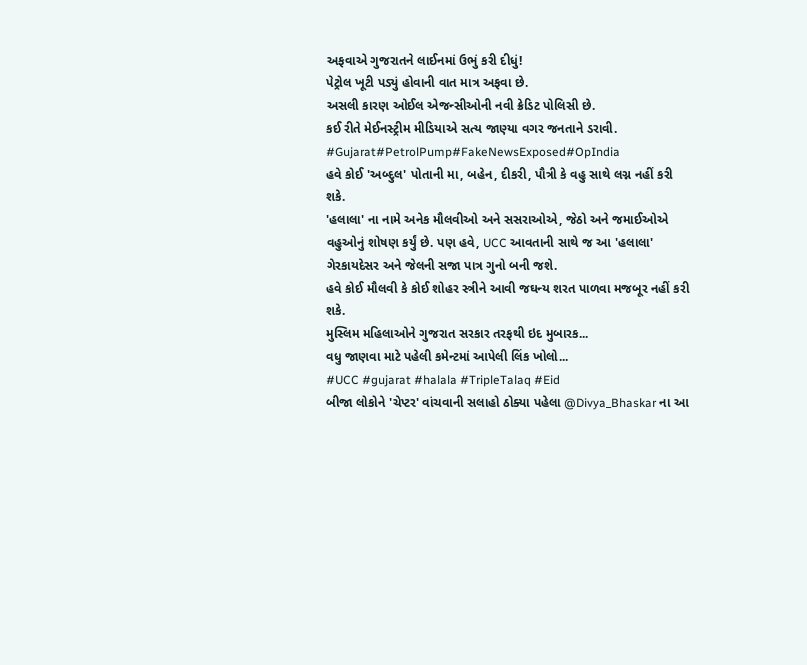અફવાએ ગુજરાતને લાઈનમાં ઉભું કરી દીધું!
પેટ્રોલ ખૂટી પડ્યું હોવાની વાત માત્ર અફવા છે.
અસલી કારણ ઓઈલ એજન્સીઓની નવી ક્રેડિટ પોલિસી છે.
કઈ રીતે મેઈનસ્ટ્રીમ મીડિયાએ સત્ય જાણ્યા વગર જનતાને ડરાવી.
#Gujarat#PetrolPump#FakeNewsExposed#OpIndia
હવે કોઈ 'અબ્દુલ' પોતાની મા, બહેન, દીકરી, પૌત્રી કે વહુ સાથે લગ્ન નહીં કરી શકે.
'હલાલા' ના નામે અનેક મૌલવીઓ અને સસરાઓએ, જેઠો અને જમાઈઓએ વહુઓનું શોષણ કર્યું છે. પણ હવે, UCC આવતાની સાથે જ આ 'હલાલા' ગેરકાયદેસર અને જેલની સજા પાત્ર ગુનો બની જશે.
હવે કોઈ મૌલવી કે કોઈ શોહર સ્ત્રીને આવી જઘન્ય શરત પાળવા મજબૂર નહીં કરી શકે.
મુસ્લિમ મહિલાઓને ગુજરાત સરકાર તરફથી ઇદ મુબારક...
વધુ જાણવા માટે પહેલી કમેન્ટમાં આપેલી લિંક ખોલો...
#UCC #gujarat #halala #TripleTalaq #Eid
બીજા લોકોને 'ચેપ્ટર' વાંચવાની સલાહો ઠોક્યા પહેલા @Divya_Bhaskar ના આ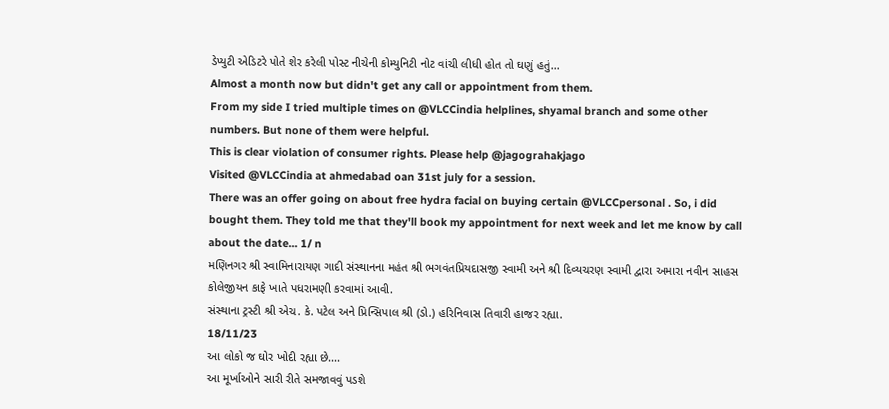ડેપ્યુટી એડિટરે પોતે શેર કરેલી પોસ્ટ નીચેની કોમ્યુનિટી નોટ વાંચી લીધી હોત તો ઘણું હતું...
Almost a month now but didn't get any call or appointment from them.
From my side I tried multiple times on @VLCCindia helplines, shyamal branch and some other numbers. But none of them were helpful.
This is clear violation of consumer rights. Please help @jagograhakjago
Visited @VLCCindia at ahmedabad oan 31st july for a session.
There was an offer going on about free hydra facial on buying certain @VLCCpersonal . So, i did bought them. They told me that they'll book my appointment for next week and let me know by call about the date... 1/ n
મણિનગર શ્રી સ્વામિનારાયણ ગાદી સંસ્થાનના મહંત શ્રી ભગવંતપ્રિયદાસજી સ્વામી અને શ્રી દિવ્યચરણ સ્વામી દ્વારા અમારા નવીન સાહસ કોલેજીયન કાફે ખાતે પધરામણી કરવામાં આવી.
સંસ્થાના ટ્રસ્ટી શ્રી એચ. કે. પટેલ અને પ્રિન્સિપાલ શ્રી (ડો.) હરિનિવાસ તિવારી હાજર રહ્યા.
18/11/23
આ લોકો જ ઘોર ખોદી રહ્યા છે....
આ મૂર્ખાઓને સારી રીતે સમજાવવું પડશે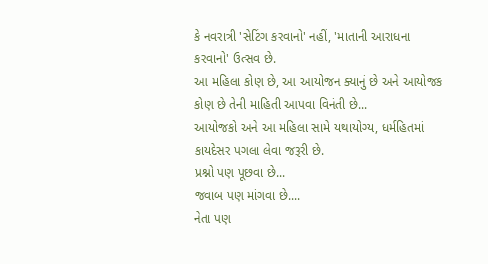કે નવરાત્રી 'સેટિંગ કરવાનો' નહીં, 'માતાની આરાધના કરવાનો' ઉત્સવ છે.
આ મહિલા કોણ છે, આ આયોજન ક્યાનું છે અને આયોજક કોણ છે તેની માહિતી આપવા વિનંતી છે...
આયોજકો અને આ મહિલા સામે યથાયોગ્ય, ધર્મહિતમાં કાયદેસર પગલા લેવા જરૂરી છે.
પ્રશ્નો પણ પૂછવા છે...
જવાબ પણ માંગવા છે....
નેતા પણ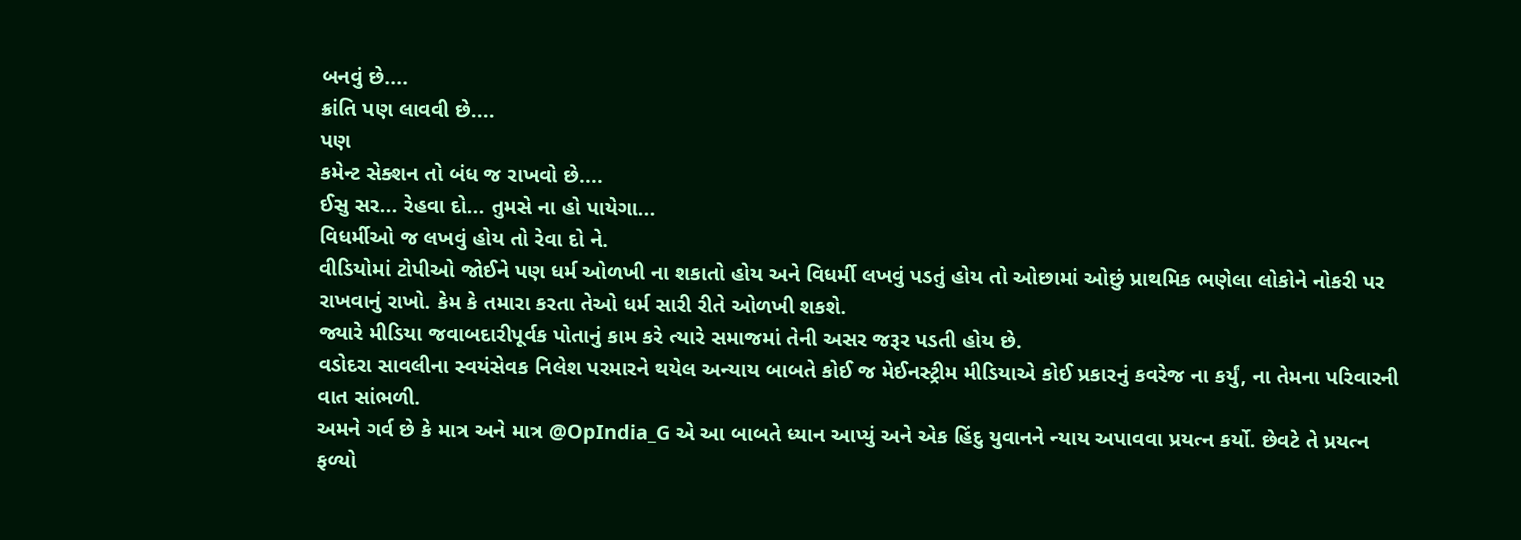બનવું છે....
ક્રાંતિ પણ લાવવી છે....
પણ
કમેન્ટ સેક્શન તો બંધ જ રાખવો છે....
ઈસુ સર... રેહવા દો... તુમસે ના હો પાયેગા...
વિધર્મીઓ જ લખવું હોય તો રેવા દો ને.
વીડિયોમાં ટોપીઓ જોઈને પણ ધર્મ ઓળખી ના શકાતો હોય અને વિધર્મી લખવું પડતું હોય તો ઓછામાં ઓછું પ્રાથમિક ભણેલા લોકોને નોકરી પર રાખવાનું રાખો. કેમ કે તમારા કરતા તેઓ ધર્મ સારી રીતે ઓળખી શકશે.
જ્યારે મીડિયા જવાબદારીપૂર્વક પોતાનું કામ કરે ત્યારે સમાજમાં તેની અસર જરૂર પડતી હોય છે.
વડોદરા સાવલીના સ્વયંસેવક નિલેશ પરમારને થયેલ અન્યાય બાબતે કોઈ જ મેઈનસ્ટ્રીમ મીડિયાએ કોઈ પ્રકારનું કવરેજ ના કર્યું, ના તેમના પરિવારની વાત સાંભળી.
અમને ગર્વ છે કે માત્ર અને માત્ર @OpIndia_G એ આ બાબતે ધ્યાન આપ્યું અને એક હિંદુ યુવાનને ન્યાય અપાવવા પ્રયત્ન કર્યો. છેવટે તે પ્રયત્ન ફળ્યો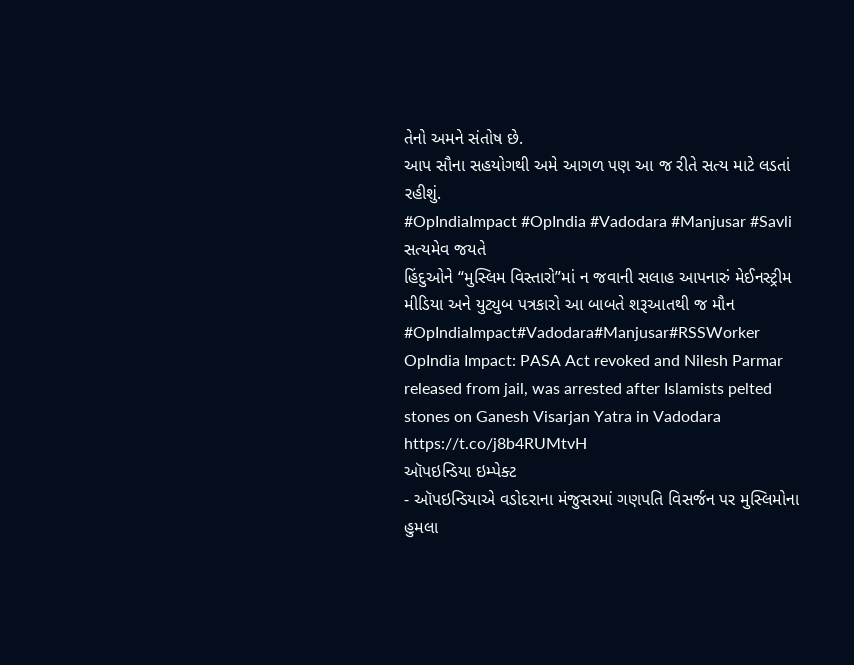તેનો અમને સંતોષ છે.
આપ સૌના સહયોગથી અમે આગળ પણ આ જ રીતે સત્ય માટે લડતાં રહીશું.
#OpIndiaImpact #OpIndia #Vadodara #Manjusar #Savli
સત્યમેવ જયતે
હિંદુઓને “મુસ્લિમ વિસ્તારો”માં ન જવાની સલાહ આપનારું મેઈનસ્ટ્રીમ મીડિયા અને યુટ્યુબ પત્રકારો આ બાબતે શરૂઆતથી જ મૌન
#OpIndiaImpact#Vadodara#Manjusar#RSSWorker
OpIndia Impact: PASA Act revoked and Nilesh Parmar released from jail, was arrested after Islamists pelted stones on Ganesh Visarjan Yatra in Vadodara
https://t.co/j8b4RUMtvH
ઑપઇન્ડિયા ઇમ્પેક્ટ
- ઑપઇન્ડિયાએ વડોદરાના મંજુસરમાં ગણપતિ વિસર્જન પર મુસ્લિમોના હુમલા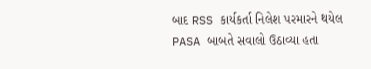બાદ RSS કાર્યકર્તા નિલેશ પરમારને થયેલ PASA બાબતે સવાલો ઉઠાવ્યા હતા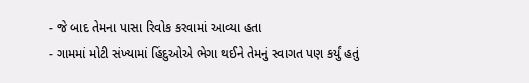- જે બાદ તેમના પાસા રિવોક કરવામાં આવ્યા હતા
- ગામમાં મોટી સંખ્યામાં હિંદુઓએ ભેગા થઈને તેમનું સ્વાગત પણ કર્યું હતું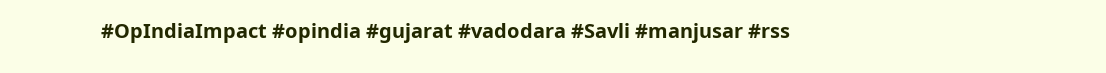#OpIndiaImpact #opindia #gujarat #vadodara #Savli #manjusar #rss